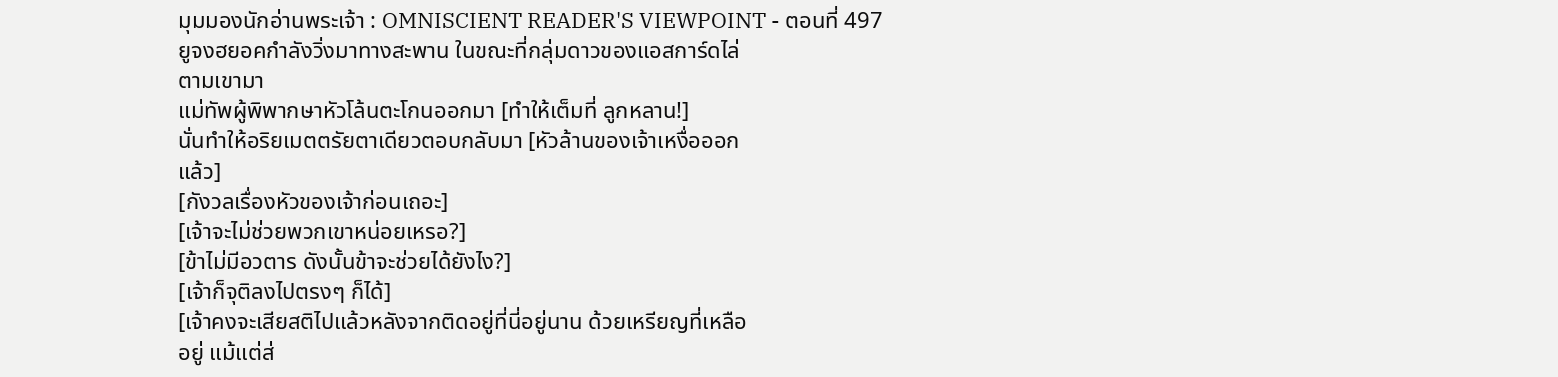มุมมองนักอ่านพระเจ้า : OMNISCIENT READER'S VIEWPOINT - ตอนที่ 497
ยูจงฮยอคกำลังวิ่งมาทางสะพาน ในขณะที่กลุ่มดาวของแอสการ์ดไล่
ตามเขามา
แม่ทัพผู้พิพากษาหัวโล้นตะโกนออกมา [ทำให้เต็มที่ ลูกหลาน!]
นั่นทำให้อริยเมตตรัยตาเดียวตอบกลับมา [หัวล้านของเจ้าเหงื่อออก
แล้ว]
[กังวลเรื่องหัวของเจ้าก่อนเถอะ]
[เจ้าจะไม่ช่วยพวกเขาหน่อยเหรอ?]
[ข้าไม่มีอวตาร ดังนั้นข้าจะช่วยได้ยังไง?]
[เจ้าก็จุติลงไปตรงๆ ก็ได้]
[เจ้าคงจะเสียสติไปแล้วหลังจากติดอยู่ที่นี่อยู่นาน ด้วยเหรียญที่เหลือ
อยู่ แม้แต่ส่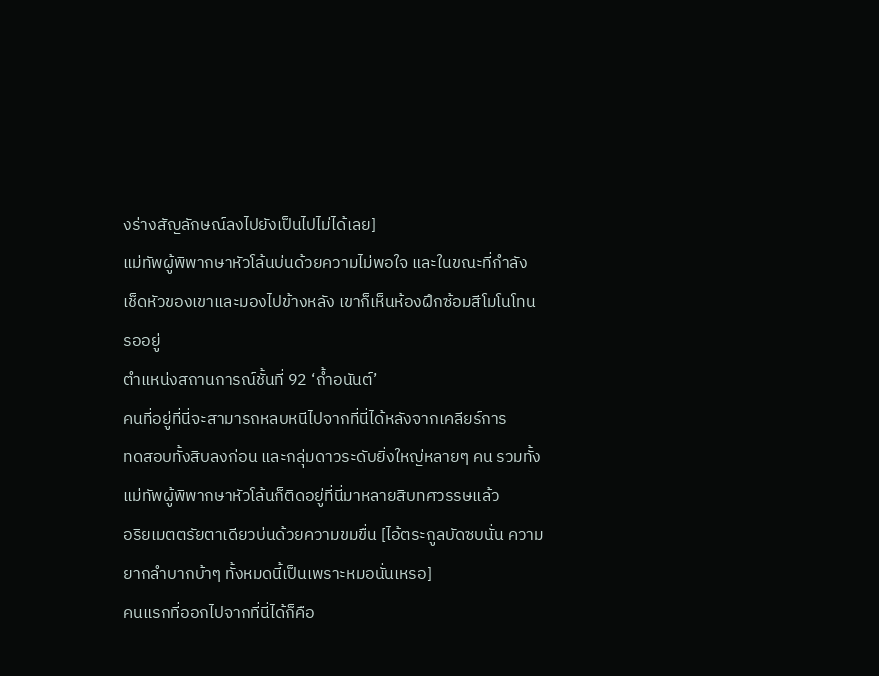งร่างสัญลักษณ์ลงไปยังเป็นไปไม่ได้เลย]
แม่ทัพผู้พิพากษาหัวโล้นบ่นด้วยความไม่พอใจ และในขณะที่กำลัง
เช็ดหัวของเขาและมองไปข้างหลัง เขาก็เห็นห้องฝึกซ้อมสีโมโนโทน
รออยู่
ตำแหน่งสถานการณ์ชั้นที่ 92 ‘ถํ้าอนันต์’
คนที่อยู่ที่นี่จะสามารถหลบหนีไปจากที่นี่ได้หลังจากเคลียร์การ
ทดสอบทั้งสิบลงก่อน และกลุ่มดาวระดับยิ่งใหญ่หลายๆ คน รวมทั้ง
แม่ทัพผู้พิพากษาหัวโล้นก็ติดอยู่ที่นี่มาหลายสิบทศวรรษแล้ว
อริยเมตตรัยตาเดียวบ่นด้วยความขมขื่น [ไอ้ตระกูลบัดซบนั่น ความ
ยากลำบากบ้าๆ ทั้งหมดนี้เป็นเพราะหมอนั่นเหรอ]
คนแรกที่ออกไปจากที่นี่ได้ก็คือ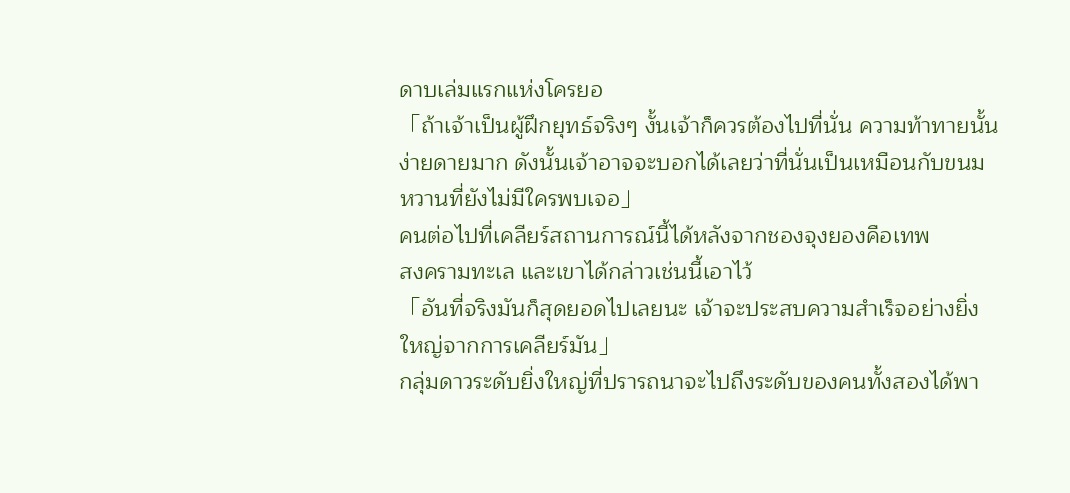ดาบเล่มแรกแห่งโครยอ
「ถ้าเจ้าเป็นผู้ฝึกยุทธ์จริงๆ งั้นเจ้าก็ควรต้องไปที่นั่น ความท้าทายนั้น
ง่ายดายมาก ดังนั้นเจ้าอาจจะบอกได้เลยว่าที่นั่นเป็นเหมือนกับขนม
หวานที่ยังไม่มีใครพบเจอ」
คนต่อไปที่เคลียร์สถานการณ์นี้ได้หลังจากชองจุงยองคือเทพ
สงครามทะเล และเขาได้กล่าวเช่นนี้เอาไว้
「อันที่จริงมันก็สุดยอดไปเลยนะ เจ้าจะประสบความสำเร็จอย่างยิ่ง
ใหญ่จากการเคลียร์มัน」
กลุ่มดาวระดับยิ่งใหญ่ที่ปรารถนาจะไปถึงระดับของคนทั้งสองได้พา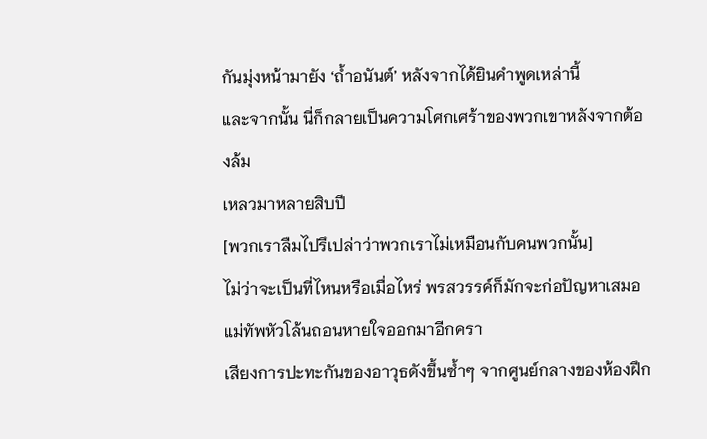กันมุ่งหน้ามายัง ‘ถํ้าอนันต์’ หลังจากได้ยินคำพูดเหล่านี้
และจากนั้น นี่ก็กลายเป็นความโศกเศร้าของพวกเขาหลังจากต้องล้ม
เหลวมาหลายสิบปี
[พวกเราลืมไปรึเปล่าว่าพวกเราไม่เหมือนกับคนพวกนั้น]
ไม่ว่าจะเป็นที่ไหนหรือเมื่อไหร่ พรสวรรค์ก็มักจะก่อปัญหาเสมอ
แม่ทัพหัวโล้นถอนหายใจออกมาอีกครา
เสียงการปะทะกันของอาวุธดังขึ้นซํ้าๆ จากศูนย์กลางของห้องฝึก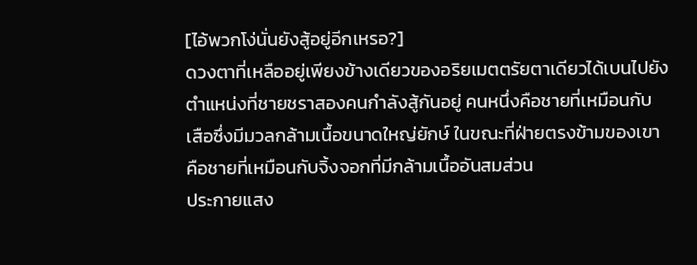[ไอ้พวกโง่นั่นยังสู้อยู่อีกเหรอ?]
ดวงตาที่เหลืออยู่เพียงข้างเดียวของอริยเมตตรัยตาเดียวได้เบนไปยัง
ตำแหน่งที่ชายชราสองคนกำลังสู้กันอยู่ คนหนึ่งคือชายที่เหมือนกับ
เสือซึ่งมีมวลกล้ามเนื้อขนาดใหญ่ยักษ์ ในขณะที่ฝ่ายตรงข้ามของเขา
คือชายที่เหมือนกับจิ้งจอกที่มีกล้ามเนื้ออันสมส่วน
ประกายแสง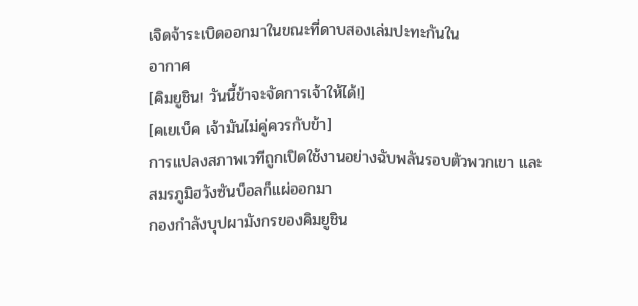เจิดจ้าระเบิดออกมาในขณะที่ดาบสองเล่มปะทะกันใน
อากาศ
[คิมยูชิน! วันนี้ข้าจะจัดการเจ้าให้ได้!]
[คเยเบ็ค เจ้ามันไม่คู่ควรกับข้า]
การแปลงสภาพเวทีถูกเปิดใช้งานอย่างฉับพลันรอบตัวพวกเขา และ
สมรภูมิฮวังซันบ็อลก็แผ่ออกมา
กองกำลังบุปผามังกรของคิมยูชิน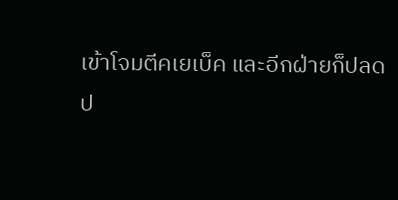เข้าโจมตีคเยเบ็ค และอีกฝ่ายก็ปลด
ป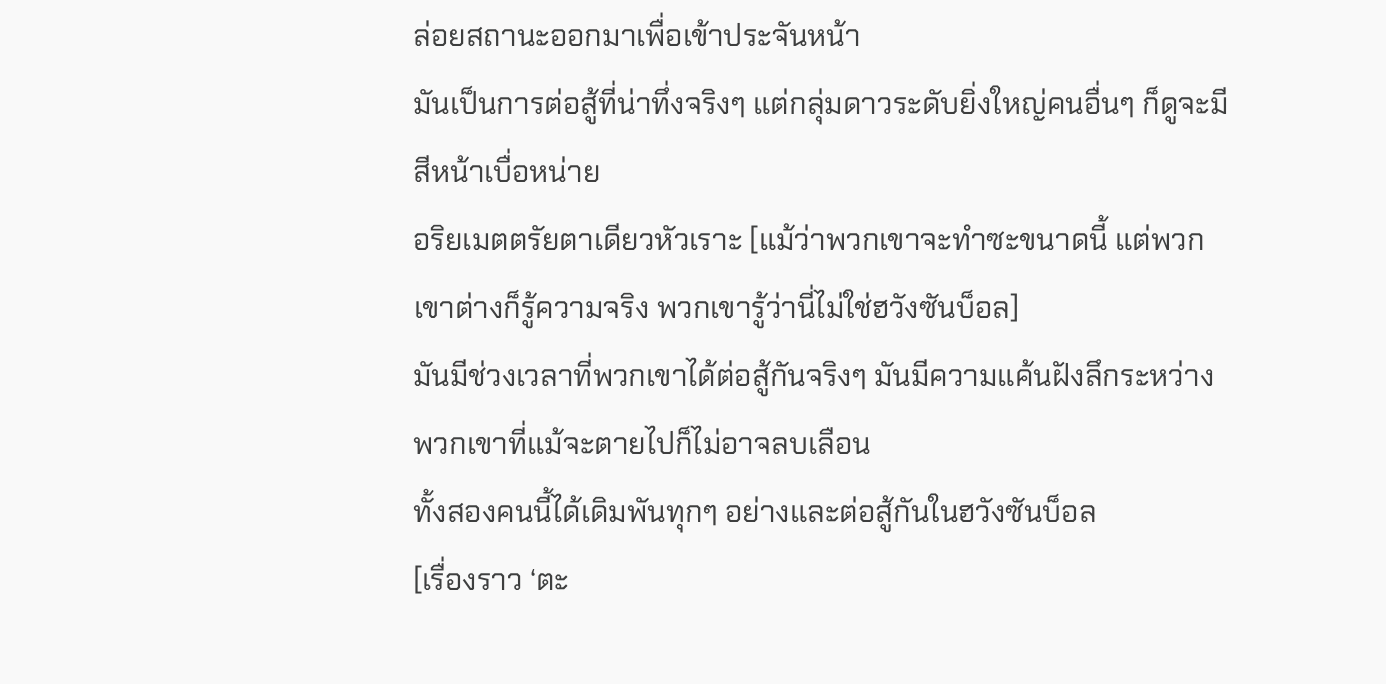ล่อยสถานะออกมาเพื่อเข้าประจันหน้า
มันเป็นการต่อสู้ที่น่าทึ่งจริงๆ แต่กลุ่มดาวระดับยิ่งใหญ่คนอื่นๆ ก็ดูจะมี
สีหน้าเบื่อหน่าย
อริยเมตตรัยตาเดียวหัวเราะ [แม้ว่าพวกเขาจะทำซะขนาดนี้ แต่พวก
เขาต่างก็รู้ความจริง พวกเขารู้ว่านี่ไม่ใช่ฮวังซันบ็อล]
มันมีช่วงเวลาที่พวกเขาได้ต่อสู้กันจริงๆ มันมีความแค้นฝังลึกระหว่าง
พวกเขาที่แม้จะตายไปก็ไม่อาจลบเลือน
ทั้งสองคนนี้ได้เดิมพันทุกๆ อย่างและต่อสู้กันในฮวังซันบ็อล
[เรื่องราว ‘ตะ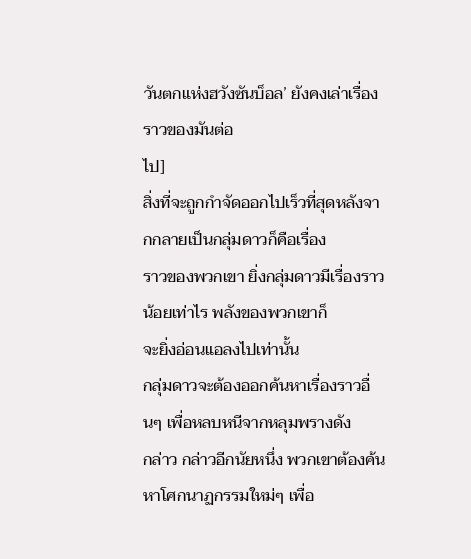วันตกแห่งฮวังซันบ็อล’ ยังคงเล่าเรื่องราวของมันต่อ
ไป]
สิ่งที่จะถูกกำจัดออกไปเร็วที่สุดหลังจากกลายเป็นกลุ่มดาวก็คือเรื่อง
ราวของพวกเขา ยิ่งกลุ่มดาวมีเรื่องราวน้อยเท่าไร พลังของพวกเขาก็
จะยิ่งอ่อนแอลงไปเท่านั้น
กลุ่มดาวจะต้องออกค้นหาเรื่องราวอื่นๆ เพื่อหลบหนีจากหลุมพรางดัง
กล่าว กล่าวอีกนัยหนึ่ง พวกเขาต้องค้นหาโศกนาฏกรรมใหม่ๆ เพื่อ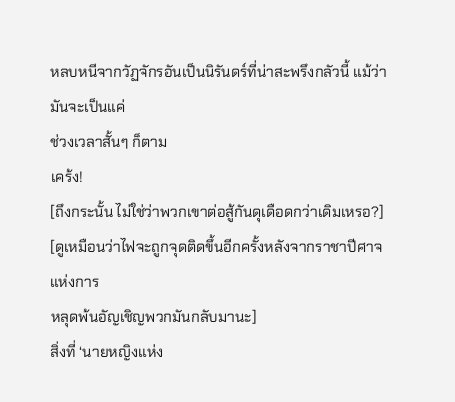หลบหนีจากวัฏจักรอันเป็นนิรันดร์ที่น่าสะพรึงกลัวนี้ แม้ว่ามันจะเป็นแค่
ช่วงเวลาสั้นๆ ก็ตาม
เคร้ง!
[ถึงกระนั้น ไม่ใช่ว่าพวกเขาต่อสู้กันดุเดือดกว่าเดิมเหรอ?]
[ดูเหมือนว่าไฟจะถูกจุดติดขึ้นอีกครั้งหลังจากราชาปีศาจแห่งการ
หลุดพ้นอัญเชิญพวกมันกลับมานะ]
สิ่งที่ ‘นายหญิงแห่ง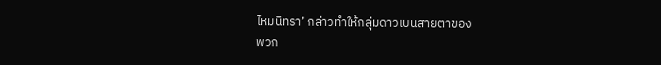ไหมนิทรา’ กล่าวทำให้กลุ่มดาวเบนสายตาของ
พวก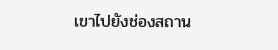เขาไปยังช่องสถาน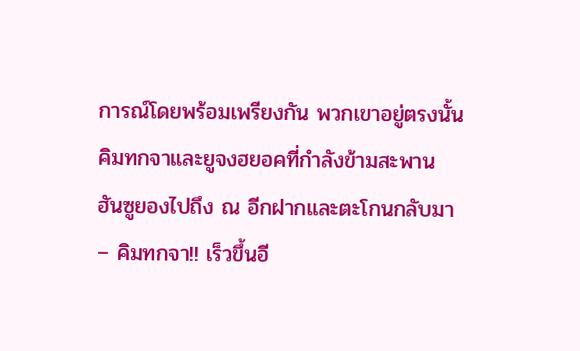การณ์โดยพร้อมเพรียงกัน พวกเขาอยู่ตรงนั้น
คิมทกจาและยูจงฮยอคที่กำลังข้ามสะพาน
ฮันซูยองไปถึง ณ อีกฝากและตะโกนกลับมา
– คิมทกจา!! เร็วขึ้นอี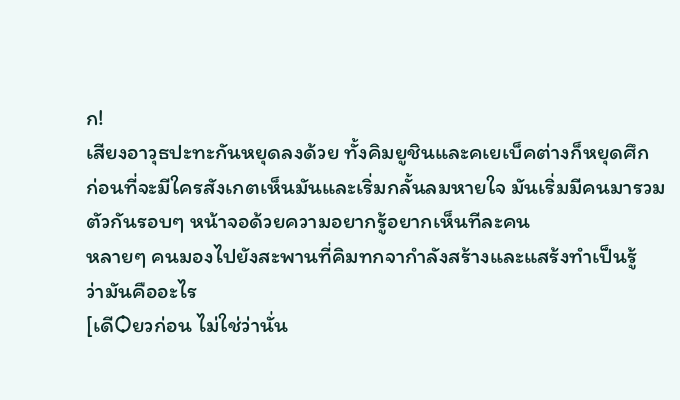ก!
เสียงอาวุธปะทะกันหยุดลงด้วย ทั้งคิมยูชินและคเยเบ็คต่างก็หยุดศึก
ก่อนที่จะมีใครสังเกตเห็นมันและเริ่มกลั้นลมหายใจ มันเริ่มมีคนมารวม
ตัวกันรอบๆ หน้าจอด้วยความอยากรู้อยากเห็นทีละคน
หลายๆ คนมองไปยังสะพานที่คิมทกจากำลังสร้างและแสร้งทำเป็นรู้
ว่ามันคืออะไร
[เดีѺยวก่อน ไม่ใช่ว่านั่น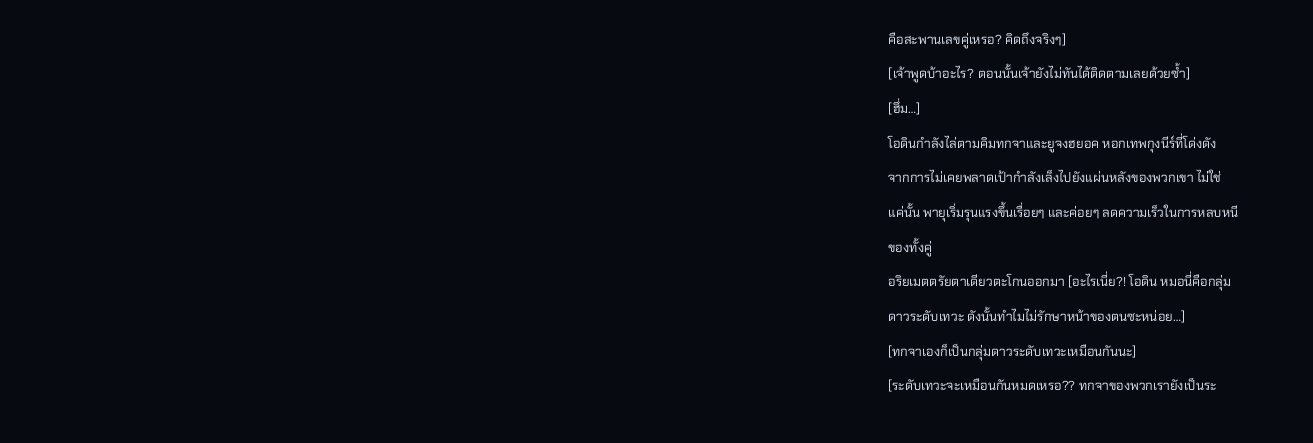คือสะพานเลขคู่เหรอ? คิดถึงจริงๆ]
[เจ้าพูดบ้าอะไร? ตอนนั้นเจ้ายังไม่ทันได้ติดตามเลยด้วยซํ้า]
[ฮึ่ม…]
โอดินกำลังไล่ตามคิมทกจาและยูจงฮยอค หอกเทพกุงนีร์ที่โด่งดัง
จากการไม่เคยพลาดเป้ากำลังเล็งไปยังแผ่นหลังของพวกเขา ไม่ใช่
แค่นั้น พายุเริ่มรุนแรงขึ้นเรื่อยๆ และค่อยๆ ลดความเร็วในการหลบหนี
ของทั้งคู่
อริยเมตตรัยตาเดียวตะโกนออกมา [อะไรเนี่ย?! โอดิน หมอนี่คือกลุ่ม
ดาวระดับเทวะ ดังนั้นทำไมไม่รักษาหน้าของตนซะหน่อย…]
[ทกจาเองก็เป็นกลุ่มดาวระดับเทวะเหมือนกันนะ]
[ระดับเทวะจะเหมือนกันหมดเหรอ?? ทกจาของพวกเรายังเป็นระ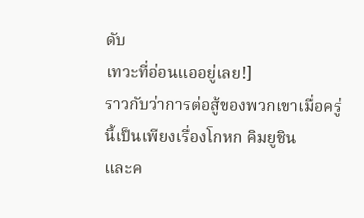ดับ
เทวะที่อ่อนแออยู่เลย!]
ราวกับว่าการต่อสู้ของพวกเขาเมื่อครู่นี้เป็นเพียงเรื่องโกหก คิมยูชิน
และค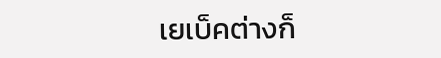เยเบ็คต่างก็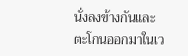นั่งลงข้างกันและตะโกนออกมาในเว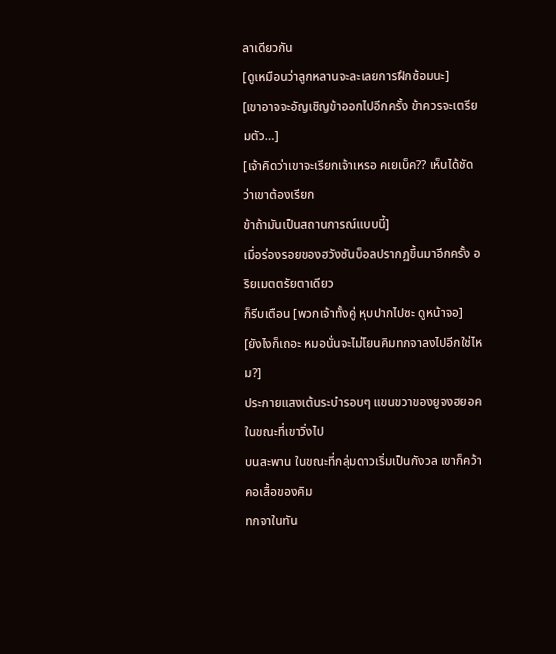ลาเดียวกัน
[ดูเหมือนว่าลูกหลานจะละเลยการฝึกซ้อมนะ]
[เขาอาจจะอัญเชิญข้าออกไปอีกครั้ง ข้าควรจะเตรียมตัว…]
[เจ้าคิดว่าเขาจะเรียกเจ้าเหรอ คเยเบ็ค?? เห็นได้ชัดว่าเขาต้องเรียก
ข้าถ้ามันเป็นสถานการณ์แบบนี้]
เมื่อร่องรอยของฮวังซันบ็อลปรากฏขึ้นมาอีกครั้ง อริยเมตตรัยตาเดียว
ก็รีบเตือน [พวกเจ้าทั้งคู่ หุบปากไปซะ ดูหน้าจอ]
[ยังไงก็เถอะ หมอนั่นจะไม่โยนคิมทกจาลงไปอีกใช่ไหม?]
ประกายแสงเต้นระบำรอบๆ แขนขวาของยูจงฮยอคในขณะที่เขาวิ่งไป
บนสะพาน ในขณะที่กลุ่มดาวเริ่มเป็นกังวล เขาก็คว้าคอเสื้อของคิม
ทกจาในทัน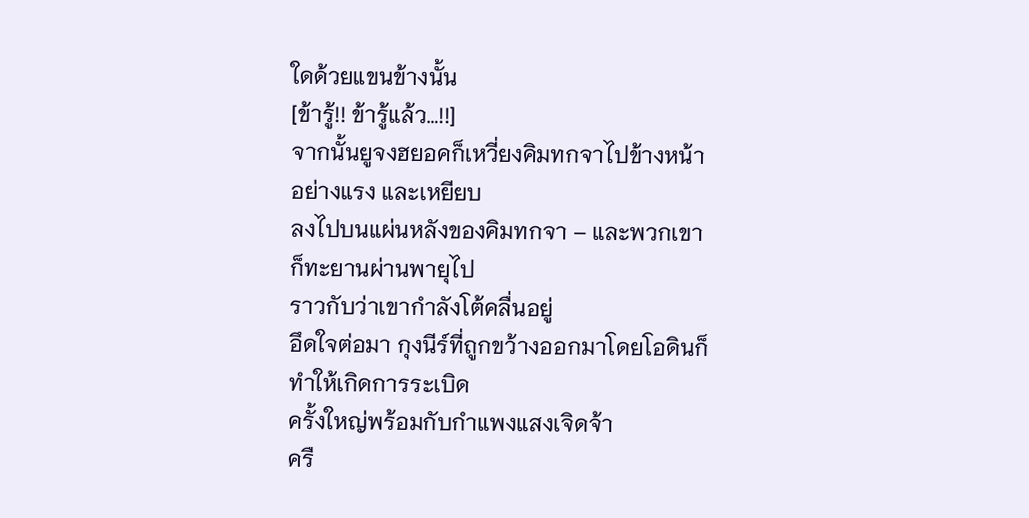ใดด้วยแขนข้างนั้น
[ข้ารู้!! ข้ารู้แล้ว…!!]
จากนั้นยูจงฮยอคก็เหวี่ยงคิมทกจาไปข้างหน้าอย่างแรง และเหยียบ
ลงไปบนแผ่นหลังของคิมทกจา – และพวกเขาก็ทะยานผ่านพายุไป
ราวกับว่าเขากำลังโต้คลื่นอยู่
อึดใจต่อมา กุงนีร์ที่ถูกขว้างออกมาโดยโอดินก็ทำให้เกิดการระเบิด
ครั้งใหญ่พร้อมกับกำแพงแสงเจิดจ้า
ครื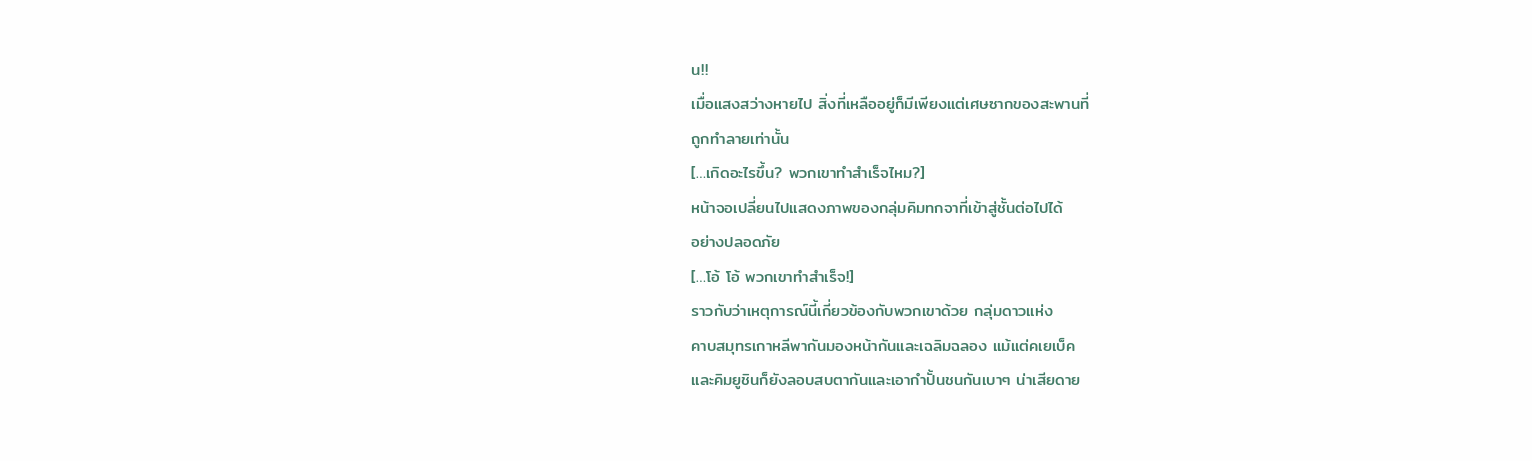น!!
เมื่อแสงสว่างหายไป สิ่งที่เหลืออยู่ก็มีเพียงแต่เศษซากของสะพานที่
ถูกทำลายเท่านั้น
[…เกิดอะไรขึ้น? พวกเขาทำสำเร็จไหม?]
หน้าจอเปลี่ยนไปแสดงภาพของกลุ่มคิมทกจาที่เข้าสู่ชั้นต่อไปได้
อย่างปลอดภัย
[…โอ้ โอ้ พวกเขาทำสำเร็จ!]
ราวกับว่าเหตุการณ์นี้เกี่ยวข้องกับพวกเขาด้วย กลุ่มดาวแห่ง
คาบสมุทรเกาหลีพากันมองหน้ากันและเฉลิมฉลอง แม้แต่คเยเบ็ค
และคิมยูชินก็ยังลอบสบตากันและเอากำปั้นชนกันเบาๆ น่าเสียดาย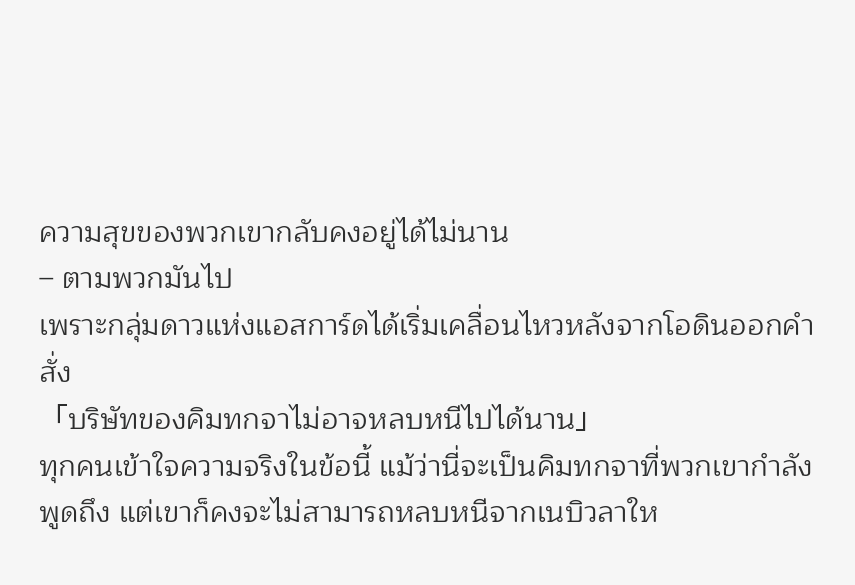ความสุขของพวกเขากลับคงอยู่ได้ไม่นาน
– ตามพวกมันไป
เพราะกลุ่มดาวแห่งแอสการ์ดได้เริ่มเคลื่อนไหวหลังจากโอดินออกคำ
สั่ง
「บริษัทของคิมทกจาไม่อาจหลบหนีไปได้นาน」
ทุกคนเข้าใจความจริงในข้อนี้ แม้ว่านี่จะเป็นคิมทกจาที่พวกเขากำลัง
พูดถึง แต่เขาก็คงจะไม่สามารถหลบหนีจากเนบิวลาให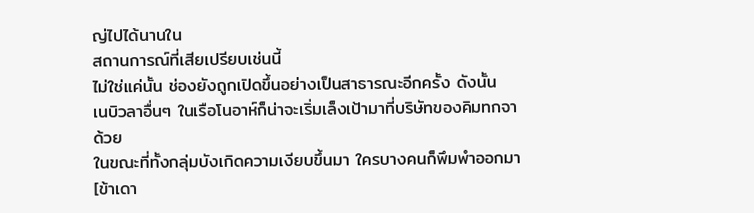ญ่ไปได้นานใน
สถานการณ์ที่เสียเปรียบเช่นนี้
ไม่ใช่แค่นั้น ช่องยังถูกเปิดขึ้นอย่างเป็นสาธารณะอีกครั้ง ดังนั้น
เนบิวลาอื่นๆ ในเรือโนอาห์ก็น่าจะเริ่มเล็งเป้ามาที่บริษัทของคิมทกจา
ด้วย
ในขณะที่ทั้งกลุ่มบังเกิดความเงียบขึ้นมา ใครบางคนก็พึมพำออกมา
[ข้าเดา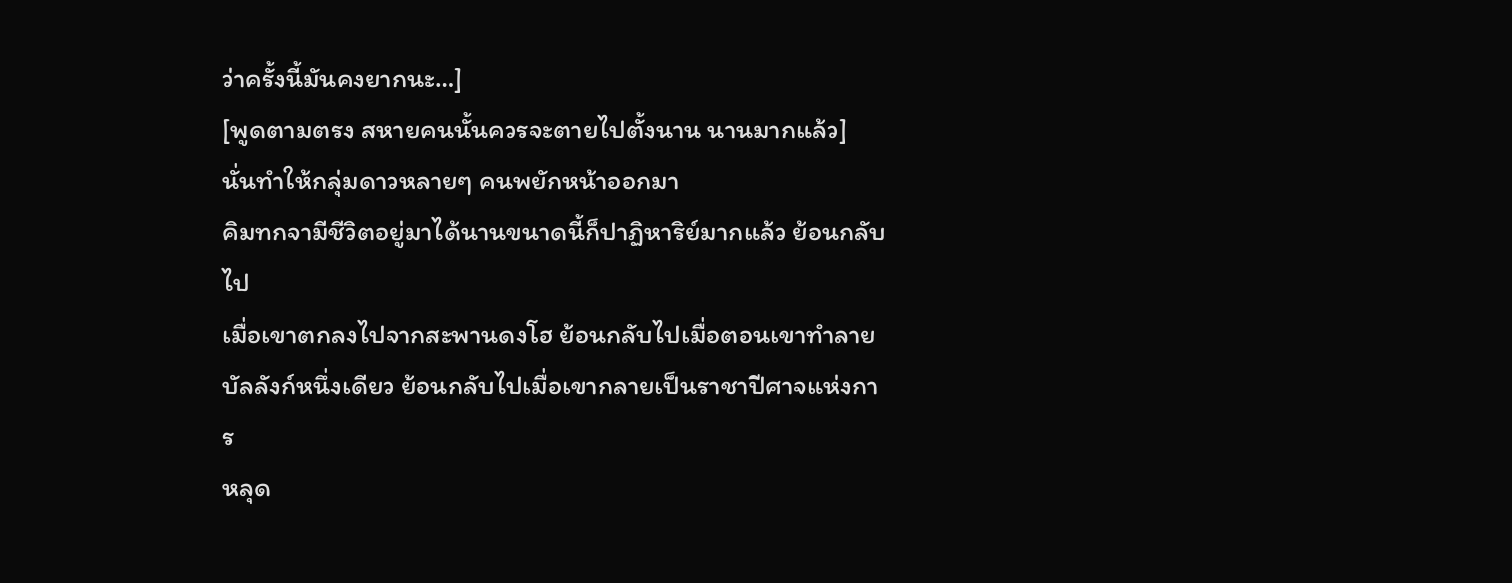ว่าครั้งนี้มันคงยากนะ…]
[พูดตามตรง สหายคนนั้นควรจะตายไปตั้งนาน นานมากแล้ว]
นั่นทำให้กลุ่มดาวหลายๆ คนพยักหน้าออกมา
คิมทกจามีชีวิตอยู่มาได้นานขนาดนี้ก็ปาฏิหาริย์มากแล้ว ย้อนกลับไป
เมื่อเขาตกลงไปจากสะพานดงโฮ ย้อนกลับไปเมื่อตอนเขาทำลาย
บัลลังก์หนึ่งเดียว ย้อนกลับไปเมื่อเขากลายเป็นราชาปีศาจแห่งการ
หลุด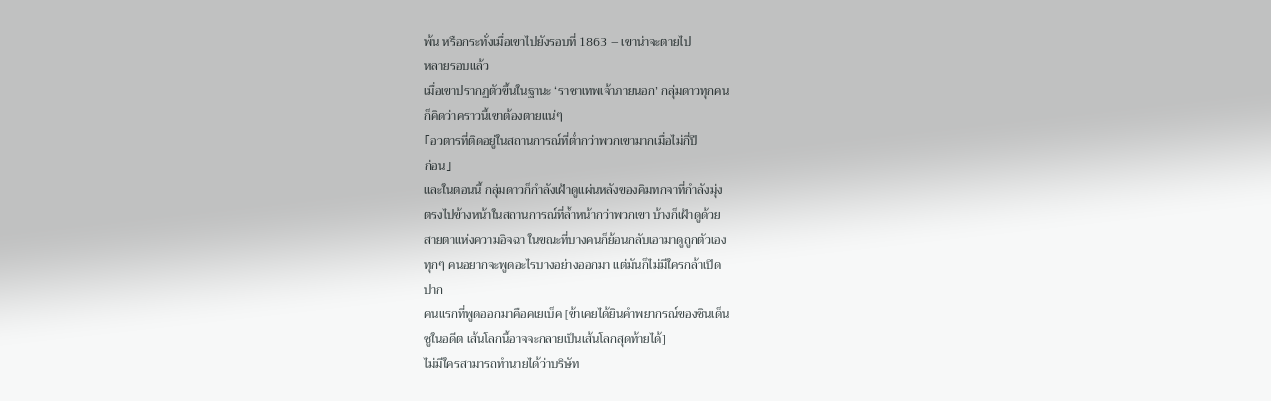พ้น หรือกระทั่งเมื่อเขาไปยังรอบที่ 1863 – เขาน่าจะตายไป
หลายรอบแล้ว
เมื่อเขาปรากฏตัวขึ้นในฐานะ ‘ราชาเทพเจ้าภายนอก’ กลุ่มดาวทุกคน
ก็คิดว่าคราวนี้เขาต้องตายแน่ๆ
「อวตารที่ติดอยู่ในสถานการณ์ที่ตํ่ากว่าพวกเขามากเมื่อไม่กี่ปี
ก่อน」
และในตอนนี้ กลุ่มดาวก็กำลังเฝ้าดูแผ่นหลังของคิมทกจาที่กำลังมุ่ง
ตรงไปข้างหน้าในสถานการณ์ที่ลํ้าหน้ากว่าพวกเขา บ้างก็เฝ้าดูด้วย
สายตาแห่งความอิจฉา ในขณะที่บางคนก็ย้อนกลับเอามาดูถูกตัวเอง
ทุกๆ คนอยากจะพูดอะไรบางอย่างออกมา แต่มันก็ไม่มีใครกล้าเปิด
ปาก
คนแรกที่พูดออกมาคือคเยเบ็ค [ข้าเคยได้ยินคำพยากรณ์ของชินเด็น
ซูในอดีต เส้นโลกนี้อาจจะกลายเป็นเส้นโลกสุดท้ายได้]
ไม่มีใครสามารถทำนายได้ว่าบริษัท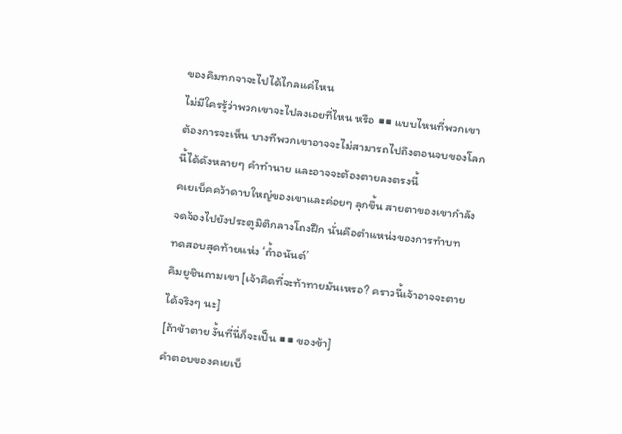ของคิมทกจาจะไปได้ไกลแค่ไหน
ไม่มีใครรู้ว่าพวกเขาจะไปลงเอยที่ไหน หรือ ■■ แบบไหนที่พวกเขา
ต้องการจะเห็น บางทีพวกเขาอาจจะไม่สามารถไปถึงตอนจบของโลก
นี้ได้ดังหลายๆ คำทำนาย และอาจจะต้องตายลงตรงนี้
คเยเบ็คคว้าดาบใหญ่ของเขาและค่อยๆ ลุกขึ้น สายตาของเขากำลัง
จดจ้องไปยังประตูมิติกลางโถงฝึก นั่นคือตำแหน่งของการทำบท
ทดสอบสุดท้ายแห่ง ‘ถํ้าอนันต์’
คิมยูชินถามเขา [เจ้าคิดที่จะท้าทายมันเหรอ? คราวนี้เจ้าอาจจะตาย
ได้จริงๆ นะ]
[ถ้าข้าตาย งั้นที่นี่ก็จะเป็น ■■ ของข้า]
คำตอบของคเยเบ็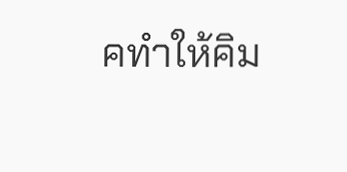คทำให้คิม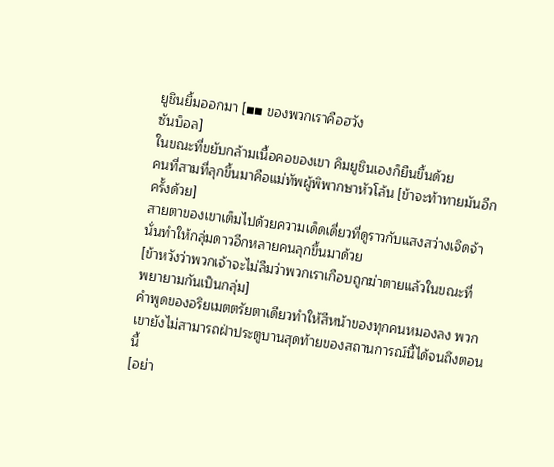ยูชินยิ้มออกมา [■■ ของพวกเราคือฮวัง
ซันบ็อล]
ในขณะที่ขยับกล้ามเนื้อคอของเขา คิมยูชินเองก็ยืนขึ้นด้วย
คนที่สามที่ลุกขึ้นมาคือแม่ทัพผู้พิพากษาหัวโล้น [ข้าจะท้าทายมันอีก
ครั้งด้วย]
สายตาของเขาเต็มไปด้วยความเด็ดเดี่ยวที่ดูราวกับแสงสว่างเจิดจ้า
นั่นทำให้กลุ่มดาวอีกหลายคนลุกขึ้นมาด้วย
[ข้าหวังว่าพวกเจ้าจะไม่ลืมว่าพวกเราเกือบถูกฆ่าตายแล้วในขณะที่
พยายามกันเป็นกลุ่ม]
คำพูดของอริยเมตตรัยตาเดียวทำให้สีหน้าของทุกคนหมองลง พวก
เขายังไม่สามารถฝ่าประตูบานสุดท้ายของสถานการณ์นี้ได้จนถึงตอน
นี้
[อย่า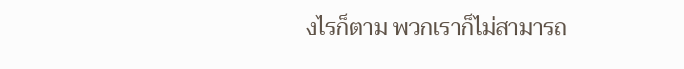งไรก็ตาม พวกเราก็ไม่สามารถ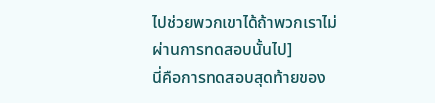ไปช่วยพวกเขาได้ถ้าพวกเราไม่
ผ่านการทดสอบนั้นไป]
นี่คือการทดสอบสุดท้ายของ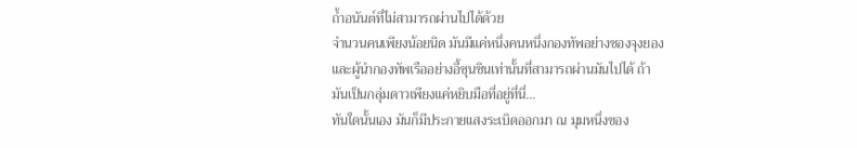ถํ้าอนันต์ที่ไม่สามารถผ่านไปได้ด้วย
จำนวนคนเพียงน้อยนิด มันมีแค่หนึ่งคนหนึ่งกองทัพอย่างชองจุงยอง
และผู้นำกองทัพเรืออย่างอี้ซุนชินเท่านั้นที่สามารถผ่านมันไปได้ ถ้า
มันเป็นกลุ่มดาวเพียงแค่หยิบมือที่อยู่ที่นี่…
ทันใดนั้นเอง มันก็มีประกายแสงระเบิดออกมา ณ มุมหนึ่งของ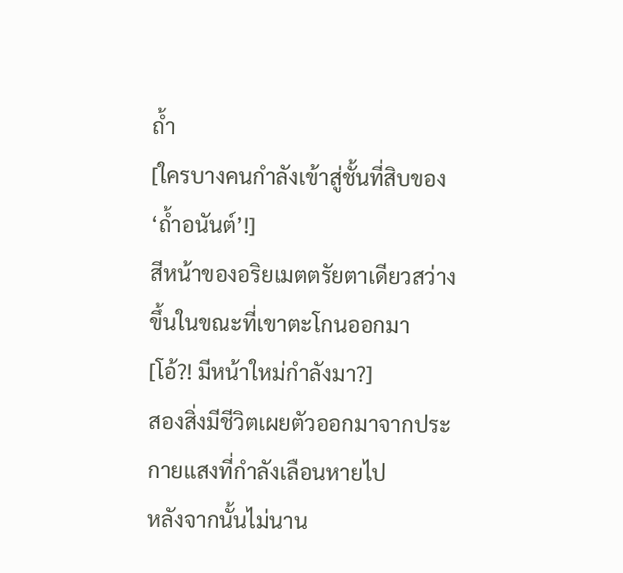ถํ้า
[ใครบางคนกำลังเข้าสู่ชั้นที่สิบของ ‘ถํ้าอนันต์’!]
สีหน้าของอริยเมตตรัยตาเดียวสว่างขึ้นในขณะที่เขาตะโกนออกมา
[โอ้?! มีหน้าใหม่กำลังมา?]
สองสิ่งมีชีวิตเผยตัวออกมาจากประกายแสงที่กำลังเลือนหายไป
หลังจากนั้นไม่นาน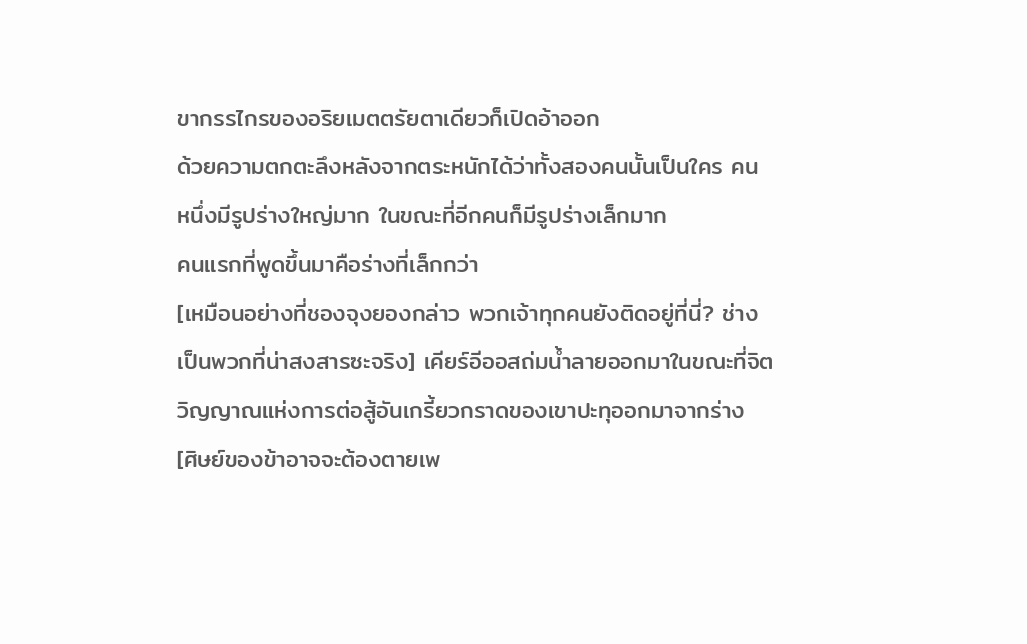ขากรรไกรของอริยเมตตรัยตาเดียวก็เปิดอ้าออก
ด้วยความตกตะลึงหลังจากตระหนักได้ว่าทั้งสองคนนั้นเป็นใคร คน
หนึ่งมีรูปร่างใหญ่มาก ในขณะที่อีกคนก็มีรูปร่างเล็กมาก
คนแรกที่พูดขึ้นมาคือร่างที่เล็กกว่า
[เหมือนอย่างที่ชองจุงยองกล่าว พวกเจ้าทุกคนยังติดอยู่ที่นี่? ช่าง
เป็นพวกที่น่าสงสารซะจริง] เคียร์อีออสถ่มนํ้าลายออกมาในขณะที่จิต
วิญญาณแห่งการต่อสู้อันเกรี้ยวกราดของเขาปะทุออกมาจากร่าง
[ศิษย์ของข้าอาจจะต้องตายเพ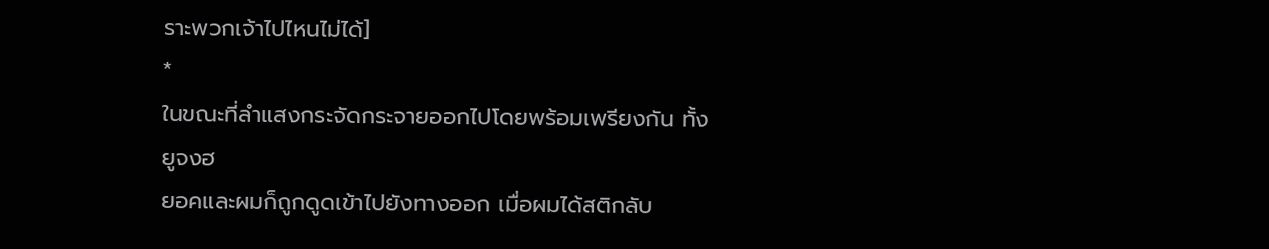ราะพวกเจ้าไปไหนไม่ได้]
*
ในขณะที่ลำแสงกระจัดกระจายออกไปโดยพร้อมเพรียงกัน ทั้งยูจงฮ
ยอคและผมก็ถูกดูดเข้าไปยังทางออก เมื่อผมได้สติกลับ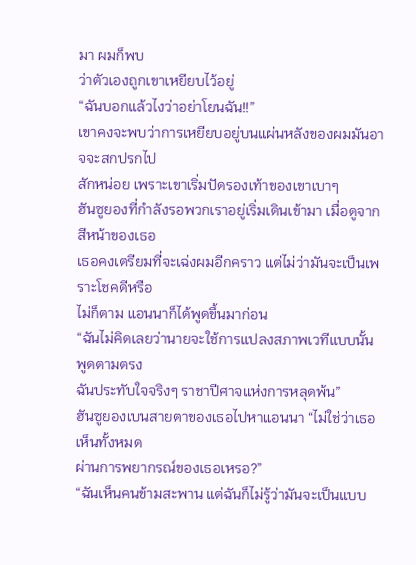มา ผมก็พบ
ว่าตัวเองถูกเขาเหยียบไว้อยู่
“ฉันบอกแล้วไงว่าอย่าโยนฉัน!!”
เขาคงจะพบว่าการเหยียบอยู่บนแผ่นหลังของผมมันอาจจะสกปรกไป
สักหน่อย เพราะเขาเริ่มปัดรองเท้าของเขาเบาๆ
ฮันซูยองที่กำลังรอพวกเราอยู่เริ่มเดินเข้ามา เมื่อดูจากสีหน้าของเธอ
เธอคงเตรียมที่จะเฉ่งผมอีกคราว แต่ไม่ว่ามันจะเป็นเพราะโชคดีหรือ
ไม่ก็ตาม แอนนาก็ได้พูดขึ้นมาก่อน
“ฉันไม่คิดเลยว่านายจะใช้การแปลงสภาพเวทีแบบนั้น พูดตามตรง
ฉันประทับใจจริงๆ ราชาปีศาจแห่งการหลุดพ้น”
ฮันซูยองเบนสายตาของเธอไปหาแอนนา “ไม่ใช่ว่าเธอเห็นทั้งหมด
ผ่านการพยากรณ์ของเธอเหรอ?”
“ฉันเห็นคนข้ามสะพาน แต่ฉันก็ไม่รู้ว่ามันจะเป็นแบบ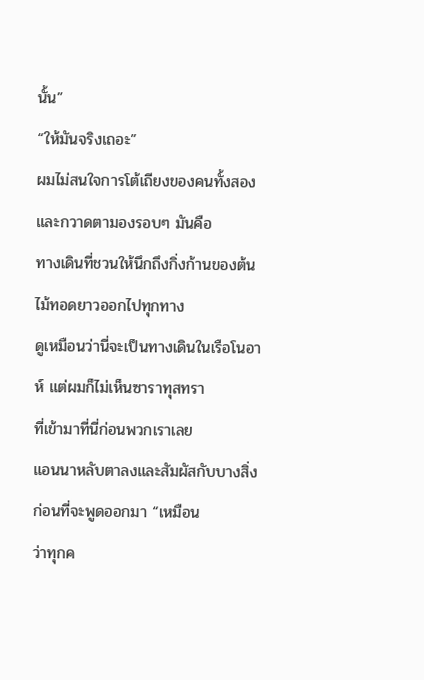นั้น”
“ให้มันจริงเถอะ”
ผมไม่สนใจการโต้เถียงของคนทั้งสองและกวาดตามองรอบๆ มันคือ
ทางเดินที่ชวนให้นึกถึงกิ่งก้านของต้นไม้ทอดยาวออกไปทุกทาง
ดูเหมือนว่านี่จะเป็นทางเดินในเรือโนอาห์ แต่ผมก็ไม่เห็นซาราทุสทรา
ที่เข้ามาที่นี่ก่อนพวกเราเลย
แอนนาหลับตาลงและสัมผัสกับบางสิ่งก่อนที่จะพูดออกมา “เหมือน
ว่าทุกค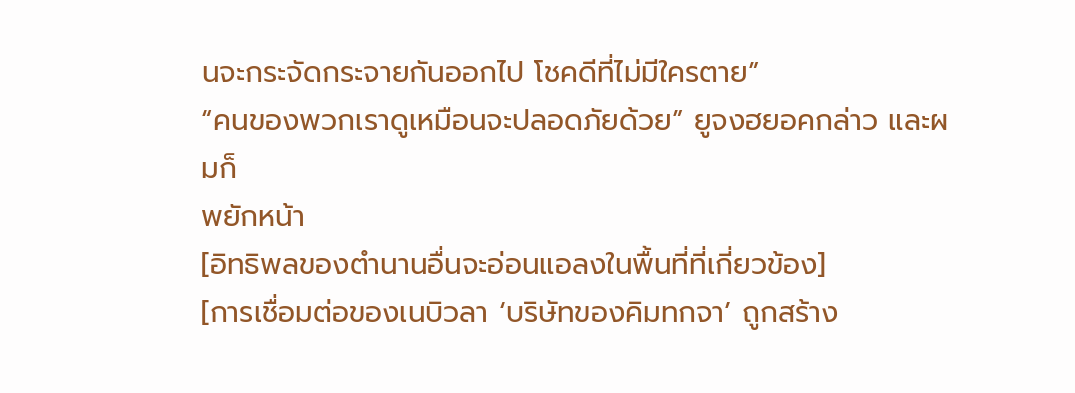นจะกระจัดกระจายกันออกไป โชคดีที่ไม่มีใครตาย”
“คนของพวกเราดูเหมือนจะปลอดภัยด้วย” ยูจงฮยอคกล่าว และผมก็
พยักหน้า
[อิทธิพลของตำนานอื่นจะอ่อนแอลงในพื้นที่ที่เกี่ยวข้อง]
[การเชื่อมต่อของเนบิวลา ‘บริษัทของคิมทกจา’ ถูกสร้าง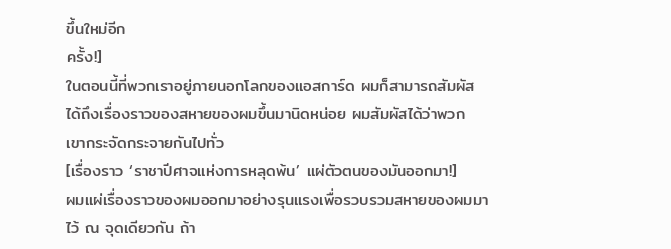ขึ้นใหม่อีก
ครั้ง!]
ในตอนนี้ที่พวกเราอยู่ภายนอกโลกของแอสการ์ด ผมก็สามารถสัมผัส
ได้ถึงเรื่องราวของสหายของผมขึ้นมานิดหน่อย ผมสัมผัสได้ว่าพวก
เขากระจัดกระจายกันไปทั่ว
[เรื่องราว ‘ราชาปีศาจแห่งการหลุดพ้น’ แผ่ตัวตนของมันออกมา!]
ผมแผ่เรื่องราวของผมออกมาอย่างรุนแรงเพื่อรวบรวมสหายของผมมา
ไว้ ณ จุดเดียวกัน ถ้า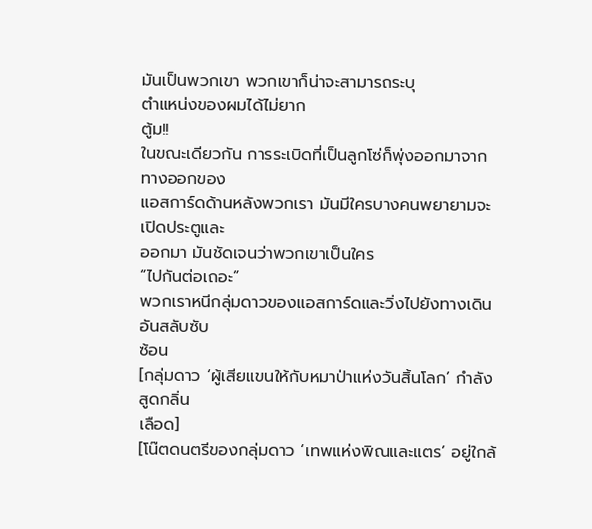มันเป็นพวกเขา พวกเขาก็น่าจะสามารถระบุ
ตำแหน่งของผมได้ไม่ยาก
ตู้ม!!
ในขณะเดียวกัน การระเบิดที่เป็นลูกโซ่ก็พุ่งออกมาจากทางออกของ
แอสการ์ดด้านหลังพวกเรา มันมีใครบางคนพยายามจะเปิดประตูและ
ออกมา มันชัดเจนว่าพวกเขาเป็นใคร
“ไปกันต่อเถอะ”
พวกเราหนีกลุ่มดาวของแอสการ์ดและวิ่งไปยังทางเดินอันสลับซับ
ซ้อน
[กลุ่มดาว ‘ผู้เสียแขนให้กับหมาป่าแห่งวันสิ้นโลก’ กำลังสูดกลิ่น
เลือด]
[โน๊ตดนตรีของกลุ่มดาว ‘เทพแห่งพิณและแตร’ อยู่ใกล้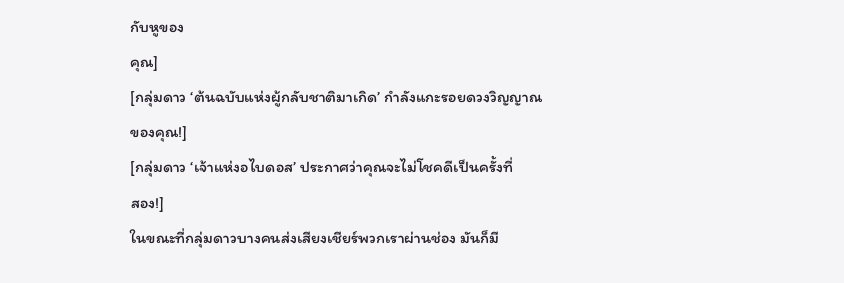กับหูของ
คุณ]
[กลุ่มดาว ‘ต้นฉบับแห่งผู้กลับชาติมาเกิด’ กำลังแกะรอยดวงวิญญาณ
ของคุณ!]
[กลุ่มดาว ‘เจ้าแห่งอไบดอส’ ประกาศว่าคุณจะไม่โชคดีเป็นครั้งที่
สอง!]
ในขณะที่กลุ่มดาวบางคนส่งเสียงเชียร์พวกเราผ่านช่อง มันก็มี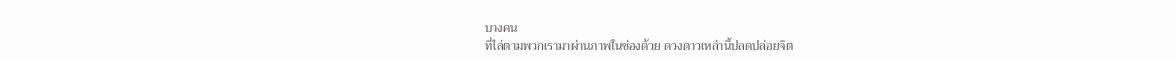บางคน
ที่ไล่ตามพวกเรามาผ่านภาพในช่องด้วย ดวงดาวเหล่านี้ปลดปล่อยจิต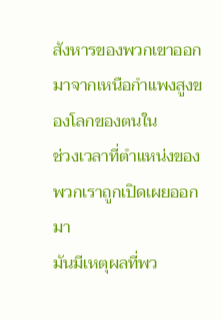สังหารของพวกเขาออกมาจากเหนือกำแพงสูงของโลกของตนใน
ช่วงเวลาที่ตำแหน่งของพวกเราถูกเปิดเผยออกมา
มันมีเหตุผลที่พว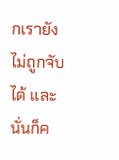กเรายังไม่ถูกจับได้ และนั่นก็ค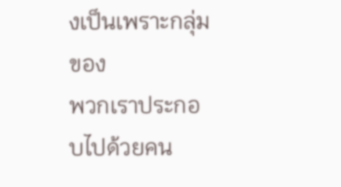งเป็นเพราะกลุ่มของ
พวกเราประกอบไปด้วยคน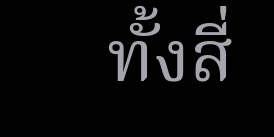ทั้งสี่